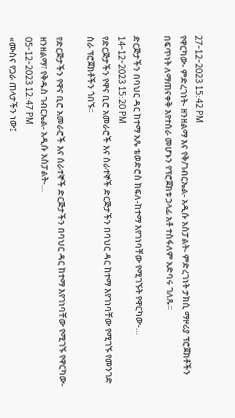27-12-2023 15:42 PM
የዋርካው- ምድረገነት- ዘንዘልማ እና የቅ/ገብርኤል- አዲሱ አስፓልት- ምድረገነት ታክሲ ማዞሪያ ፕሮጀክቶችን በፍጥነት ለማጠናቀቅ እየተሰራ መሆኑን የፕሮጀክቱ ኃላፊ አቶ ተስፋለም አድባሩ ገለጹ፡፡

ድርጅታችን በባህር ዳር ከተማ አጼ ቴወድሮስ ክፍለ-ከተማ እየገነባቸው የሚገኙት የዋርካው-…
14-12-2023 15:20 PM
የድርጅታችን የዋና ቢሮ አመራሮች እና ሰራተኞች ድርጅታችን በባህር ዳር ከተማ እየገነባቸው የሚገኙ የመንገድ ስራ ፕሮጀክቶችን ጎበኙ፡፡

የድርጅታችን የዋና ቢሮ አመራሮች እና ሰራተኞች ድርጅታችን በባህር ዳር ከተማ እየገነባቸው የሚገኙ የዋርካው- ዘንዘልማ፣ የቅዱስ ገብርኤል- አዲሱ አስፓልት-…
05-12-2023 12:47 PM
«ሙስና የጋራ ጠላታችን ነው፤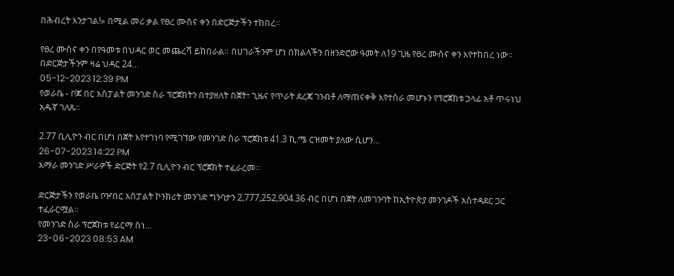በሕብረት እንታገል!» በሚል መሪ ቃል የፀረ ሙስና ቀን በድርጅታችን ተከበረ።

የፀረ ሙስና ቀን በየዓመቱ በህዳር ወር መጨረሻ ይከበራል። በሀገራችንም ሆነ በክልላችን በዘንድሮው ዓመት ለ19 ጊዜ የፀረ ሙስና ቀን እየተከበረ ነው። በድርጅታችንም ዛሬ ህዳር 24…
05-12-2023 12:39 PM
የወራቤ - ቦጆ በር አስፓልት መንገድ ስራ ፕሮጀክትን በተያዘለት በጀት፣ ጊዜና የጥራት ደረጃ ገንብቶ ለማጠናቀቅ እየተሰራ መሆኑን የፕሮጀክቱ ኃላፊ አቶ ጥሩነህ አዱኛ ገለጹ፡፡

2.77 ቢሊዮን ብር በሆነ በጀት እየተገነባ የሚገኘው የመንገድ ስራ ፕሮጀክቱ 41.3 ኪ.ሜ ርዝመት ያለው ሲሆን…
26-07-2023 14:22 PM
አማራ መንገድ ሥራዎች ድርጅት የ2.7 ቢሊዮን ብር ፕሮጀክት ተፈራረመ።

ድርጅታችን የወራቤ ቦዦበር አስፓልት ኮንክሪት መንገድ ግንባታን 2,777,252,904.36 ብር በሆነ በጀት ለመገንባት ከኢትዮጵያ መንገዶች አስተዳደር ጋር ተፈራርሟል።
የመንገድ ስራ ፕሮጀክቱ የፊርማ ስነ…
23-06-2023 08:53 AM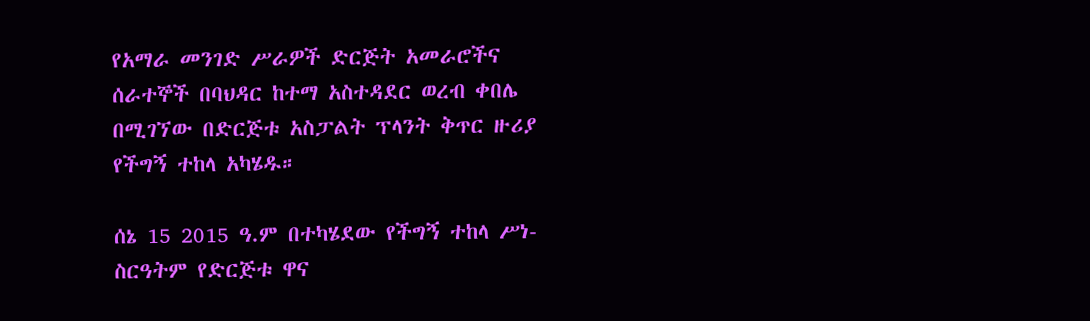የአማራ መንገድ ሥራዎች ድርጅት አመራሮችና ሰራተኞች በባህዳር ከተማ አስተዳደር ወረብ ቀበሌ በሚገኘው በድርጅቱ አስፓልት ፕላንት ቅጥር ዙሪያ የችግኝ ተከላ አካሄዱ።

ሰኔ 15 2015 ዓ.ም በተካሄደው የችግኝ ተከላ ሥነ-ስርዓትም የድርጅቱ ዋና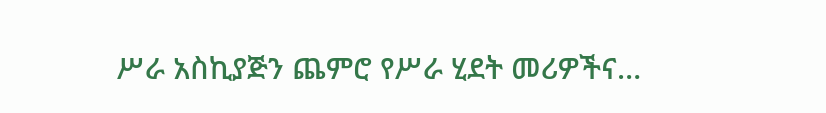ሥራ አስኪያጅን ጨምሮ የሥራ ሂደት መሪዎችና…